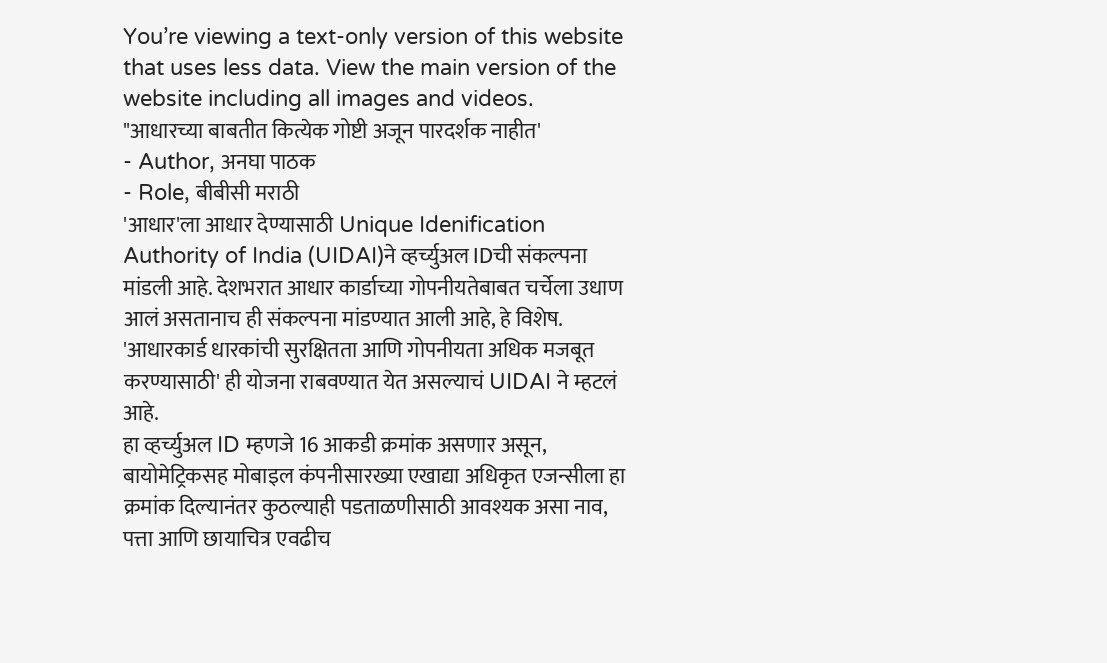You’re viewing a text-only version of this website that uses less data. View the main version of the website including all images and videos.
"आधारच्या बाबतीत कित्येक गोष्टी अजून पारदर्शक नाहीत'
- Author, अनघा पाठक
- Role, बीबीसी मराठी
'आधार'ला आधार देण्यासाठी Unique Idenification Authority of India (UIDAI)ने व्हर्च्युअल IDची संकल्पना मांडली आहे. देशभरात आधार कार्डाच्या गोपनीयतेबाबत चर्चेला उधाण आलं असतानाच ही संकल्पना मांडण्यात आली आहे, हे विशेष.
'आधारकार्ड धारकांची सुरक्षितता आणि गोपनीयता अधिक मजबूत करण्यासाठी' ही योजना राबवण्यात येत असल्याचं UIDAI ने म्हटलं आहे.
हा व्हर्च्युअल ID म्हणजे 16 आकडी क्रमांक असणार असून, बायोमेट्रिकसह मोबाइल कंपनीसारख्या एखाद्या अधिकृत एजन्सीला हा क्रमांक दिल्यानंतर कुठल्याही पडताळणीसाठी आवश्यक असा नाव, पत्ता आणि छायाचित्र एवढीच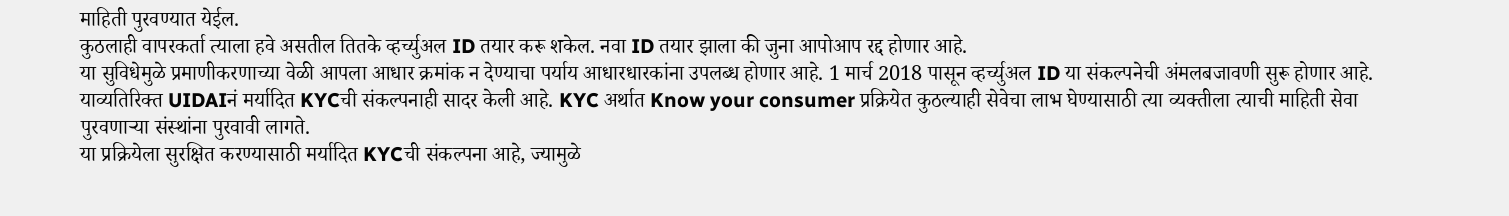माहिती पुरवण्यात येईल.
कुठलाही वापरकर्ता त्याला हवे असतील तितके व्हर्च्युअल ID तयार करू शकेल. नवा ID तयार झाला की जुना आपोआप रद्द होणार आहे.
या सुविधेमुळे प्रमाणीकरणाच्या वेळी आपला आधार क्रमांक न देण्याचा पर्याय आधारधारकांना उपलब्ध होणार आहे. 1 मार्च 2018 पासून व्हर्च्युअल ID या संकल्पनेची अंमलबजावणी सुरू होणार आहे.
याव्यतिरिक्त UIDAIनं मर्यादित KYCची संकल्पनाही सादर केली आहे. KYC अर्थात Know your consumer प्रक्रियेत कुठल्याही सेवेचा लाभ घेण्यासाठी त्या व्यक्तीला त्याची माहिती सेवा पुरवणाऱ्या संस्थांना पुरवावी लागते.
या प्रक्रियेला सुरक्षित करण्यासाठी मर्यादित KYCची संकल्पना आहे, ज्यामुळे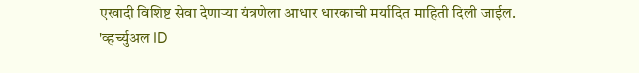एखादी विशिष्ट सेवा देणाऱ्या यंत्रणेला आधार धारकाची मर्यादित माहिती दिली जाईल.
'व्हर्च्युअल ID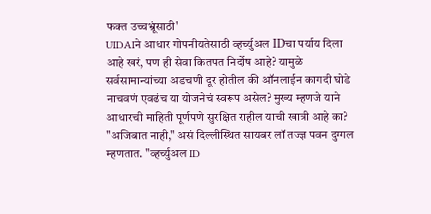फक्त उच्चभ्रूंसाठी'
UIDAIने आधार गोपनीयतेसाठी व्हर्च्युअल IDचा पर्याय दिला आहे खरं, पण ही सेवा कितपत निर्दोष आहे? यामुळे सर्वसामान्यांच्या अडचणी दूर होतील की ऑनलाईन कागदी घोडे नाचवणं एवढंच या योजनेचं स्वरूप असेल? मुख्य म्हणजे याने आधारची माहिती पूर्णपणे सुरक्षित राहील याची खात्री आहे का?
"अजिबात नाही," असं दिल्लीस्थित सायबर लॉ तज्ज्ञ पवन दुग्गल म्हणतात. "व्हर्च्युअल ID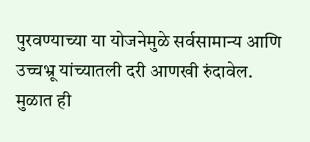पुरवण्याच्या या योजनेमुळे सर्वसामान्य आणि उच्चभ्रू यांच्यातली दरी आणखी रुंदावेल. मुळात ही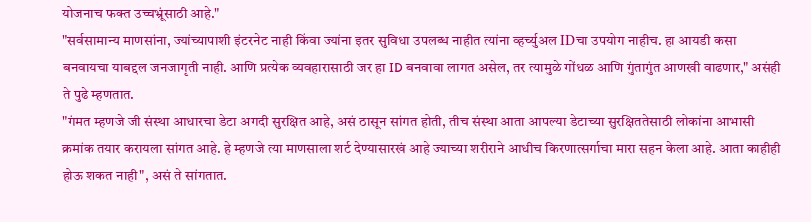योजनाच फक्त उच्चभ्रूंसाठी आहे."
"सर्वसामान्य माणसांना, ज्यांच्यापाशी इंटरनेट नाही किंवा ज्यांना इतर सुविधा उपलब्ध नाहीत त्यांना व्हर्च्युअल IDचा उपयोग नाहीच. हा आयडी कसा बनवायचा याबद्दल जनजागृती नाही. आणि प्रत्येक व्यवहारासाठी जर हा ID बनवावा लागत असेल, तर त्यामुळे गोंधळ आणि गुंतागुंत आणखी वाढणार," असंही ते पुढे म्हणतात.
"गंमत म्हणजे जी संस्था आधारचा डेटा अगदी सुरक्षित आहे, असं ठासून सांगत होती, तीच संस्था आता आपल्या डेटाच्या सुरक्षिततेसाठी लोकांना आभासी क्रमांक तयार करायला सांगत आहे. हे म्हणजे त्या माणसाला शर्ट देण्यासारखं आहे ज्याच्या शरीराने आधीच किरणात्सर्गाचा मारा सहन केला आहे. आता काहीही होऊ शकत नाही", असं ते सांगतात.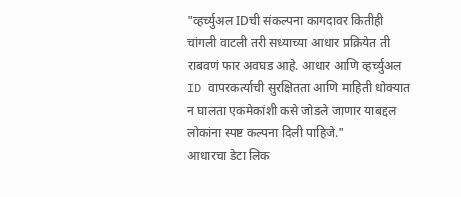"व्हर्च्युअल IDची संकल्पना कागदावर कितीही चांगली वाटली तरी सध्याच्या आधार प्रक्रियेत ती राबवणं फार अवघड आहे. आधार आणि व्हर्च्युअल ID वापरकर्त्याची सुरक्षितता आणि माहिती धोक्यात न घालता एकमेकांशी कसे जोडले जाणार याबद्दल लोकांना स्पष्ट कल्पना दिली पाहिजे."
आधारचा डेटा लिक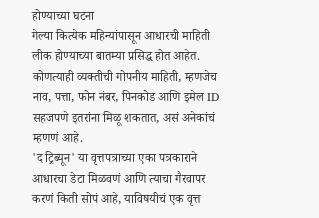होण्याच्या घटना
गेल्या कित्येक महिन्यांपासून आधारची माहिती लीक होण्याच्या बातम्या प्रसिद्ध होत आहेत. कोणत्याही व्यक्तीची गोपनीय माहिती, म्हणजेच नाव, पत्ता, फोन नंबर, पिनकोड आणि इमेल ID सहजपणे इतरांना मिळू शकतात, असं अनेकांचं म्हणणं आहे.
'द ट्रिब्यून' या वृत्तपत्राच्या एका पत्रकाराने आधारचा डेटा मिळवणं आणि त्याचा गैरवापर करणं किती सोपं आहे, याविषयीचं एक वृत्त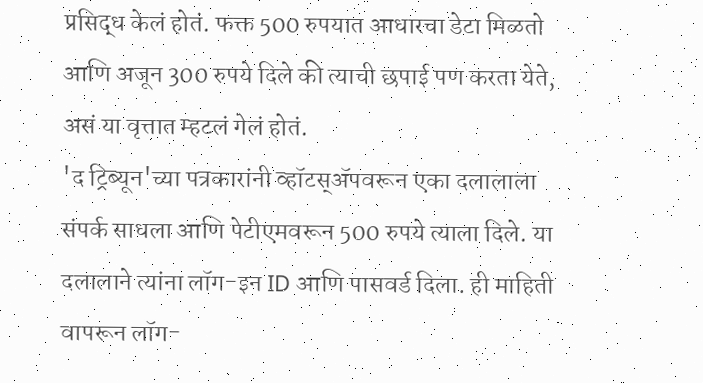प्रसिद्ध केलं होतं. फक्त 500 रुपयात आधारचा डेटा मिळतो आणि अजून 300 रुपये दिले की त्याची छपाई पण करता येते, असं या वृत्तात म्हटलं गेलं होतं.
'द ट्रिब्यून'च्या पत्रकारांनी व्हॉटस्ॲपवरून एका दलालाला संपर्क साधला आणि पेटीएमवरून 500 रुपये त्याला दिले. या दलालाने त्यांना लॉग-इन ID आणि पासवर्ड दिला. ही माहिती वापरून लॉग-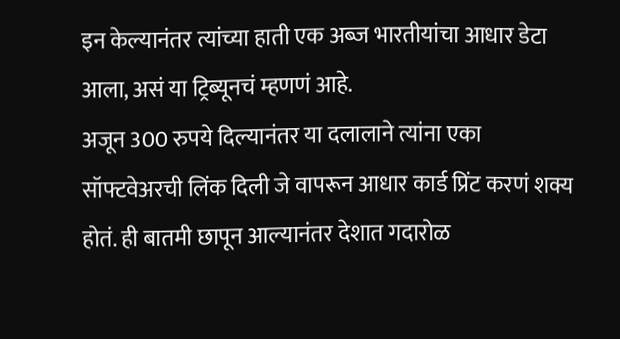इन केल्यानंतर त्यांच्या हाती एक अब्ज भारतीयांचा आधार डेटा आला, असं या ट्रिब्यूनचं म्हणणं आहे.
अजून 300 रुपये दिल्यानंतर या दलालाने त्यांना एका सॉफ्टवेअरची लिंक दिली जे वापरून आधार कार्ड प्रिंट करणं शक्य होतं. ही बातमी छापून आल्यानंतर देशात गदारोळ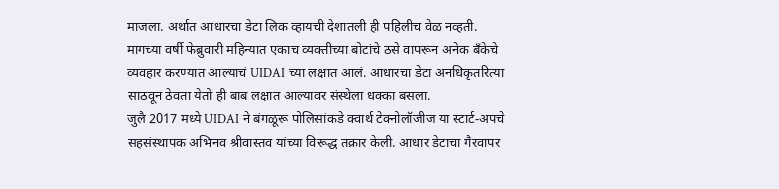माजला. अर्थात आधारचा डेटा लिक व्हायची देशातली ही पहिलीच वेळ नव्हती.
मागच्या वर्षी फेब्रुवारी महिन्यात एकाच व्यक्तीच्या बोटांचे ठसे वापरून अनेक बँकेचे व्यवहार करण्यात आल्याचं UIDAI च्या लक्षात आलं. आधारचा डेटा अनधिकृतरित्या साठवून ठेवता येतो ही बाब लक्षात आल्यावर संस्थेला धक्का बसला.
जुलै 2017 मध्ये UIDAI ने बंगळूरू पोलिसांकडे क्वार्थ टेक्नोलॉजीज या स्टार्ट-अपचे सहसंस्थापक अभिनव श्रीवास्तव यांच्या विरूद्ध तक्रार केली. आधार डेटाचा गैरवापर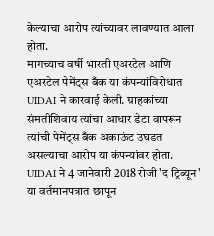केल्याचा आरोप त्यांच्यावर लावण्यात आला होता.
मागच्याच वर्षी भारती एअरटेल आणि एअरटेल पेमेंट्स बँक या कंपन्यांविरोधात UIDAI ने कारवाई केली. ग्राहकांच्या संमतीशिवाय त्यांचा आधार डेटा वापरून त्यांची पेमेंट्स बँक अकाऊंट उघडत असल्याचा आरोप या कंपन्यांवर होता.
UIDAI ने 4 जानेवारी 2018 रोजी 'द ट्रिब्यून' या वर्तमानपत्रात छापून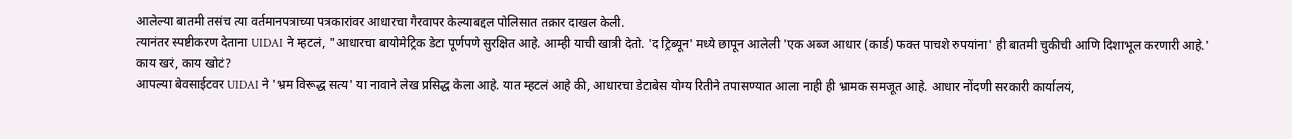आलेल्या बातमी तसंच त्या वर्तमानपत्राच्या पत्रकारांवर आधारचा गैरवापर केल्याबद्दल पोलिसात तक्रार दाखल केली.
त्यानंतर स्पष्टीकरण देताना UIDAI ने म्हटलं, "आधारचा बायोमेट्रिक डेटा पूर्णपणे सुरक्षित आहे. आम्ही याची खात्री देतो. 'द ट्रिब्यून' मध्ये छापून आलेली 'एक अब्ज आधार (कार्ड) फक्त पाचशे रुपयांना' ही बातमी चुकीची आणि दिशाभूल करणारी आहे.'
काय खरं, काय खोटं?
आपल्या बेवसाईटवर UIDAI ने 'भ्रम विरूद्ध सत्य' या नावाने लेख प्रसिद्ध केला आहे. यात म्हटलं आहे की, आधारचा डेटाबेस योग्य रितीने तपासण्यात आला नाही ही भ्रामक समजूत आहे. आधार नोंदणी सरकारी कार्यालयं,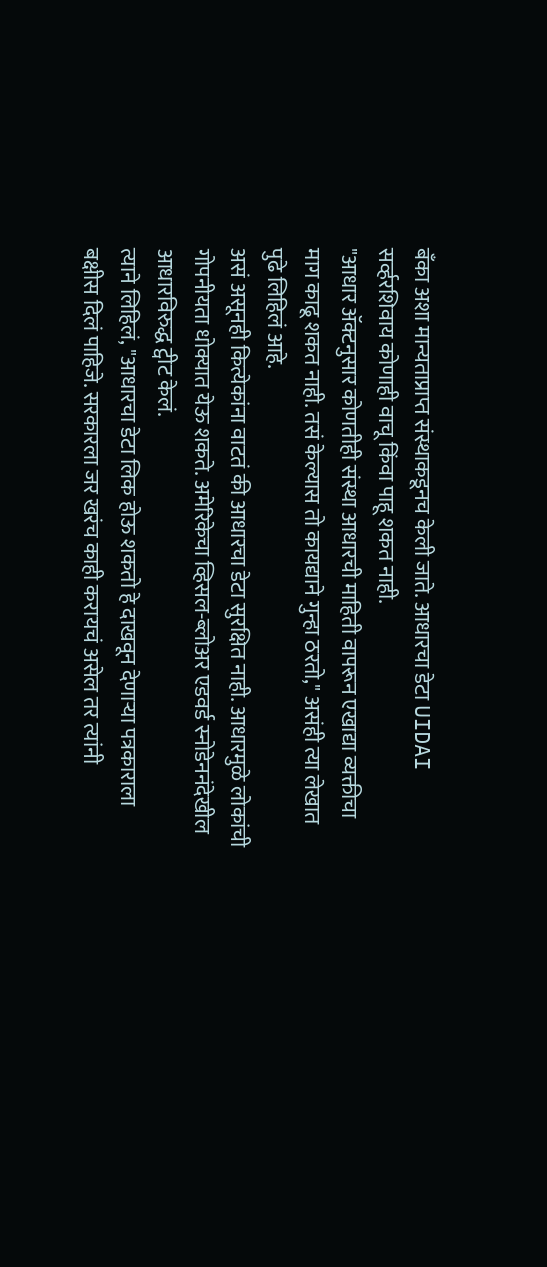बँका अशा मान्यताप्राप्त संस्थाकडूनच केली जाते. आधारचा डेटा UIDAI सर्व्हरशिवाय कोणाही वाचू किंवा पाहू शकत नाही.
"आधार ॲक्टनुसार कोणतीही संस्था आधारची माहिती वापरून एखाद्या व्यक्तीचा माग काढू शकत नाही. तसं केल्यास तो कायद्याने गुन्हा ठरतो," असंही त्या लेखात पुढे लिहिलं आहे.
असं असूनही कित्येकांना वाटतं की आधारचा डेटा सुरक्षित नाही. आधारमुळे लोकांची गोपनीयता धोक्यात येऊ शकते. अमेरिकेचा व्हिसल-ब्लोअर एडवर्ड स्नोडेननंदेखील आधारविरुद्ध ट्वीट केलं.
त्याने लिहिलं, "आधारचा डेटा लिक होऊ शकतो हे दाखवून देणाऱ्या पत्रकाराला बक्षीस दिलं पाहिजे. सरकारला जर खरंच काही करायचं असेल तर त्यांनी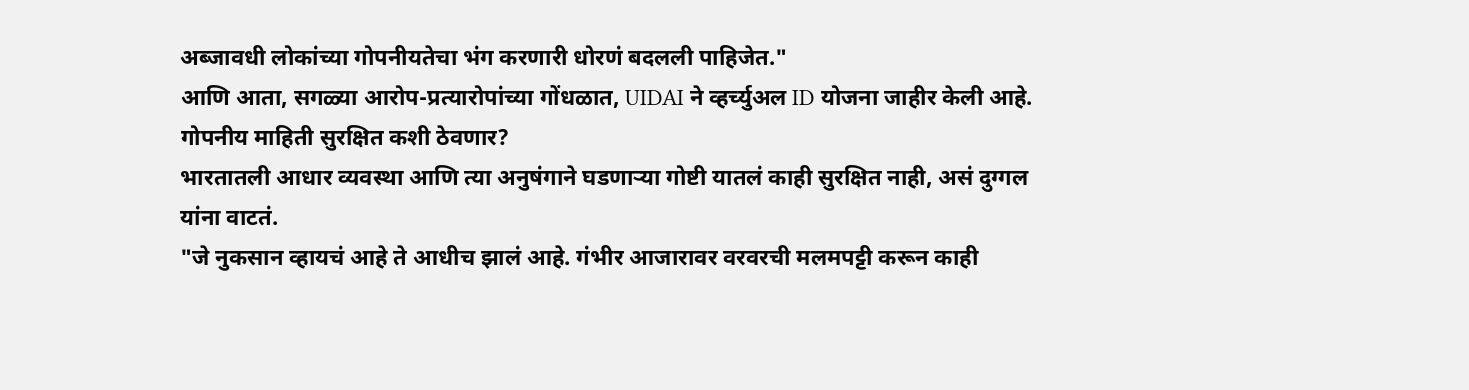अब्जावधी लोकांच्या गोपनीयतेचा भंग करणारी धोरणं बदलली पाहिजेत."
आणि आता, सगळ्या आरोप-प्रत्यारोपांच्या गोंधळात, UIDAI ने व्हर्च्युअल ID योजना जाहीर केली आहे.
गोपनीय माहिती सुरक्षित कशी ठेवणार?
भारतातली आधार व्यवस्था आणि त्या अनुषंगाने घडणाऱ्या गोष्टी यातलं काही सुरक्षित नाही, असं दुग्गल यांना वाटतं.
"जे नुकसान व्हायचं आहे ते आधीच झालं आहे. गंभीर आजारावर वरवरची मलमपट्टी करून काही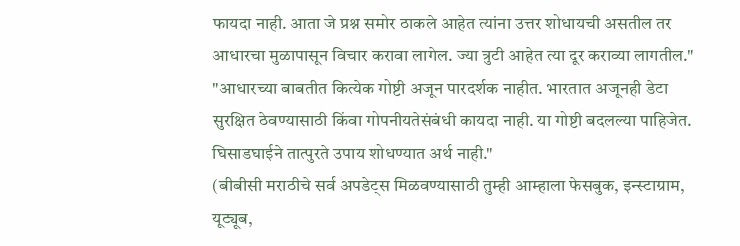फायदा नाही. आता जे प्रश्न समोर ठाकले आहेत त्यांना उत्तर शोधायची असतील तर आधारचा मुळापासून विचार करावा लागेल. ज्या त्रुटी आहेत त्या दूर कराव्या लागतील."
"आधारच्या बाबतीत कित्येक गोष्टी अजून पारदर्शक नाहीत. भारतात अजूनही डेटा सुरक्षित ठेवण्यासाठी किंवा गोपनीयतेसंबंधी कायदा नाही. या गोष्टी बदलल्या पाहिजेत. घिसाडघाईने तात्पुरते उपाय शोधण्यात अर्थ नाही."
(बीबीसी मराठीचे सर्व अपडेट्स मिळवण्यासाठी तुम्ही आम्हाला फेसबुक, इन्स्टाग्राम, यूट्यूब,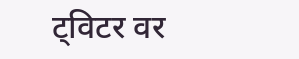ट्विटर वर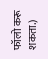फॉलो करू शकता.)